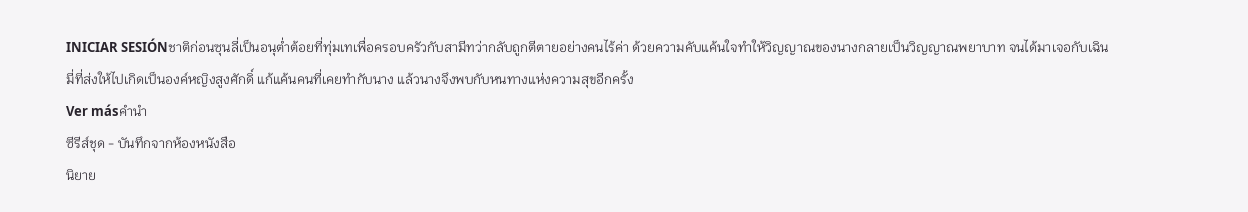INICIAR SESIÓNชาติก่อนซุนลี่เป็นอนุต่ำต้อยที่ทุ่มเทเพื่อครอบครัวกับสามีทว่ากลับถูกตีตายอย่างคนไร้ค่า ด้วยความคับแค้นใจทำให้วิญญาณของนางกลายเป็นวิญญาณพยาบาท จนได้มาเจอกับเฉินมี่ที่ส่งให้ไปเกิดเป็นองค์หญิงสูงศักดิ์ แก้แค้นคนที่เคยทำกับนาง แล้วนางจึงพบกับหนทางแห่งความสุขอีกครั้ง
Ver másคำนำ
ซีรีส์ชุด - บันทึกจากห้องหนังสือ
นิยาย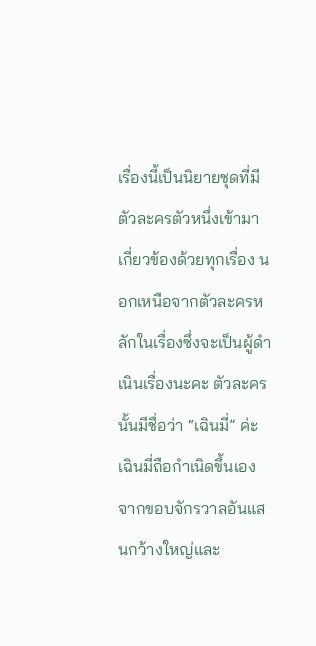เรื่องนี้เป็นนิยายชุดที่มีตัวละครตัวหนึ่งเข้ามาเกี่ยวข้องด้วยทุกเรื่อง นอกเหนือจากตัวละครหลักในเรื่องซึ่งจะเป็นผู้ดำเนินเรื่องนะคะ ตัวละครนั้นมีชื่อว่า “เฉินมี่” ค่ะ
เฉินมี่ถือกำเนิดขึ้นเองจากขอบจักรวาลอันแสนกว้างใหญ่และ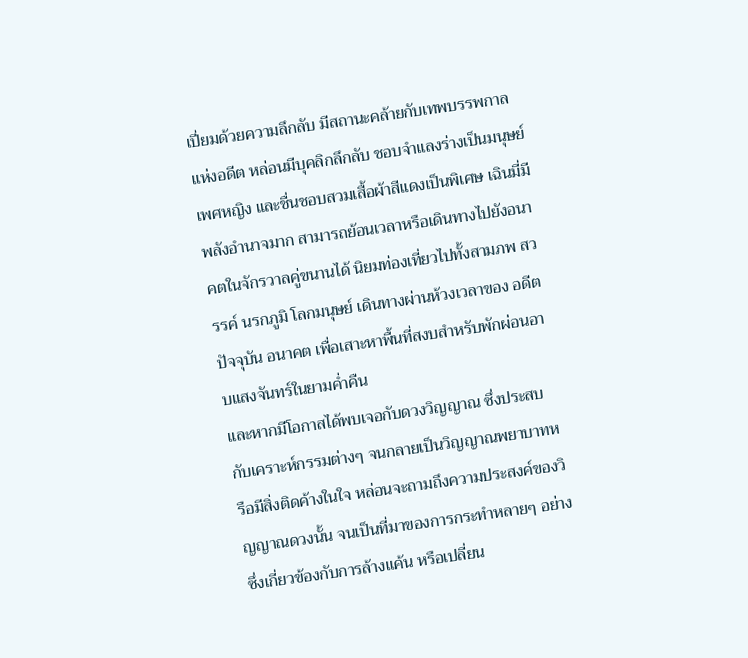เปี่ยมด้วยความลึกลับ มีสถานะคล้ายกับเทพบรรพกาลแห่งอดีต หล่อนมีบุคลิกลึกลับ ชอบจำแลงร่างเป็นมนุษย์เพศหญิง และชื่นชอบสวมเสื้อผ้าสีแดงเป็นพิเศษ เฉินมี่มีพลังอำนาจมาก สามารถย้อนเวลาหรือเดินทางไปยังอนาคตในจักรวาลคู่ขนานได้ นิยมท่องเที่ยวไปทั้งสามภพ สวรรค์ นรกภูมิ โลกมนุษย์ เดินทางผ่านห้วงเวลาของ อดีต ปัจจุบัน อนาคต เพื่อเสาะหาพื้นที่สงบสำหรับพักผ่อนอาบแสงจันทร์ในยามค่ำคืน
และหากมีโอกาสได้พบเจอกับดวงวิญญาณ ซึ่งประสบกับเคราะห์กรรมต่างๆ จนกลายเป็นวิญญาณพยาบาทหรือมีสิ่งติดค้างในใจ หล่อนจะถามถึงความประสงค์ของวิญญาณดวงนั้น จนเป็นที่มาของการกระทำหลายๆ อย่างซึ่งเกี่ยวข้องกับการล้างแค้น หรือเปลี่ยน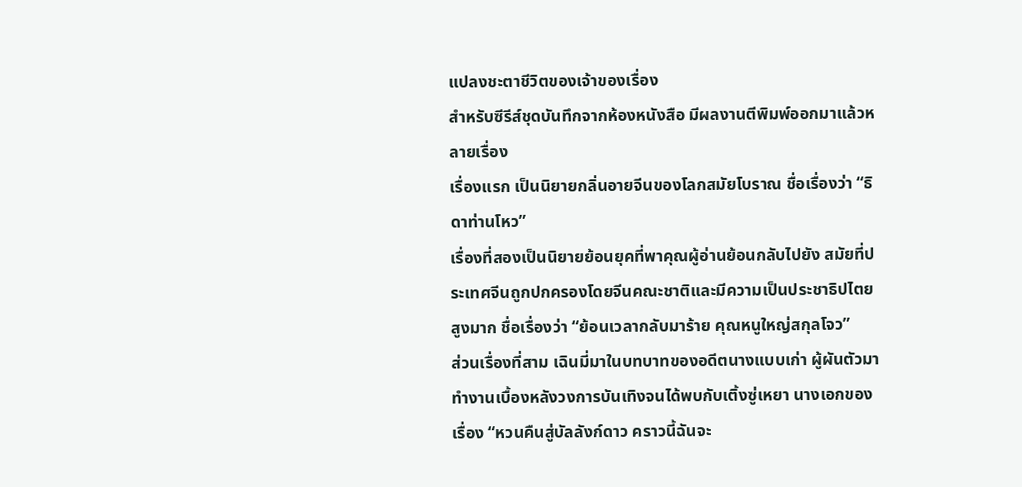แปลงชะตาชีวิตของเจ้าของเรื่อง
สำหรับซีรีส์ชุดบันทึกจากห้องหนังสือ มีผลงานตีพิมพ์ออกมาแล้วหลายเรื่อง
เรื่องแรก เป็นนิยายกลิ่นอายจีนของโลกสมัยโบราณ ชื่อเรื่องว่า “ธิดาท่านโหว”
เรื่องที่สองเป็นนิยายย้อนยุคที่พาคุณผู้อ่านย้อนกลับไปยัง สมัยที่ประเทศจีนถูกปกครองโดยจีนคณะชาติและมีความเป็นประชาธิปไตยสูงมาก ชื่อเรื่องว่า “ย้อนเวลากลับมาร้าย คุณหนูใหญ่สกุลโจว”
ส่วนเรื่องที่สาม เฉินมี่มาในบทบาทของอดีตนางแบบเก่า ผู้ผันตัวมาทำงานเบื้องหลังวงการบันเทิงจนได้พบกับเติ้งซู่เหยา นางเอกของเรื่อง “หวนคืนสู่บัลลังก์ดาว คราวนี้ฉันจะ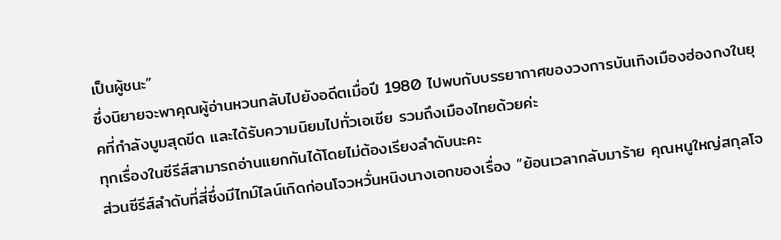เป็นผู้ชนะ”
ซึ่งนิยายจะพาคุณผู้อ่านหวนกลับไปยังอดีตเมื่อปี 1980 ไปพบกับบรรยากาศของวงการบันเทิงเมืองฮ่องกงในยุคที่กำลังบูมสุดขีด และได้รับความนิยมไปทั่วเอเชีย รวมถึงเมืองไทยด้วยค่ะ
ทุกเรื่องในซีรีส์สามารถอ่านแยกกันได้โดยไม่ต้องเรียงลำดับนะคะ
ส่วนซีรีส์ลำดับที่สี่ซึ่งมีไทม์ไลน์เกิดก่อนโจวหวั่นหนิงนางเอกของเรื่อง “ย้อนเวลากลับมาร้าย คุณหนูใหญ่สกุลโจ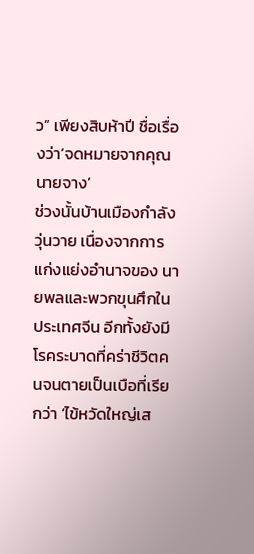ว” เพียงสิบห้าปี ชื่อเรื่องว่า‘จดหมายจากคุณนายจาง’
ช่วงนั้นบ้านเมืองกำลังวุ่นวาย เนื่องจากการแก่งแย่งอำนาจของ นายพลและพวกขุนศึกในประเทศจีน อีกทั้งยังมีโรคระบาดที่คร่าชีวิตคนจนตายเป็นเบือที่เรียกว่า ‘ไข้หวัดใหญ่เส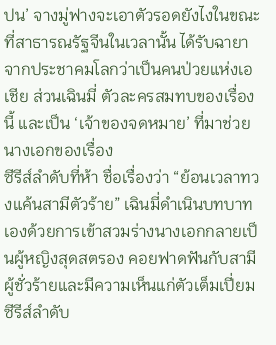ปน’ จางมู่ฟางจะเอาตัวรอดยังไงในขณะที่สาธารณรัฐจีนในเวลานั้น ได้รับฉายาจากประชาคมโลกว่าเป็นคนป่วยแห่งเอเชีย ส่วนเฉินมี่ ตัวละครสมทบของเรื่องนี้ และเป็น ‘เจ้าของจดหมาย’ ที่มาช่วยนางเอกของเรื่อง
ซีรีส์ลำดับที่ห้า ชื่อเรื่องว่า “ย้อนเวลาทวงแค้นสามีตัวร้าย” เฉินมี่ดำเนินบทบาทเองด้วยการเข้าสวมร่างนางเอกกลายเป็นผู้หญิงสุดสตรอง คอยฟาดฟันกับสามีผู้ชั่วร้ายและมีความเห็นแก่ตัวเต็มเปี่ยม
ซีรีส์ลำดับ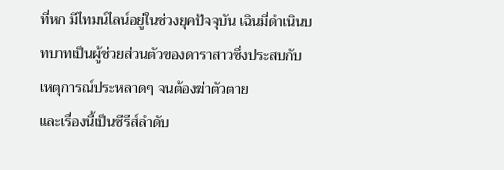ที่หก มีไทมน์ไลน์อยู่ในช่วงยุคปัจจุบัน เฉินมี่ดำเนินบทบาทเป็นผู้ช่วยส่วนตัวของดาราสาวซึ่งประสบกับเหตุการณ์ประหลาดๆ จนต้องฆ่าตัวตาย
และเรื่องนี้เป็นซีรีส์ลำดับ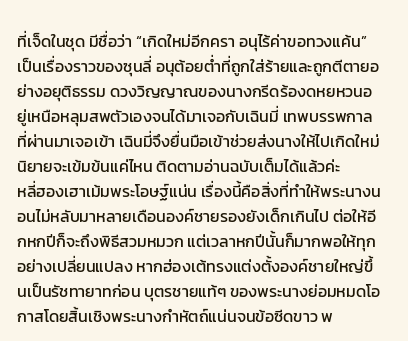ที่เจ็ดในชุด มีชื่อว่า “เกิดใหม่อีกครา อนุไร้ค่าขอทวงแค้น” เป็นเรื่องราวของซุนลี่ อนุต้อยต่ำที่ถูกใส่ร้ายและถูกตีตายอย่างอยุติธรรม ดวงวิญญาณของนางกรีดร้องดหยหวนอยู่เหนือหลุมสพตัวเองจนได้มาเจอกับเฉินมี่ เทพบรรพกาลที่ผ่านมาเจอเข้า เฉินมี่จึงยื่นมือเข้าช่วยส่งนางให้ไปเกิดใหม่
นิยายจะเข้มข้นแค่ไหน ติดตามอ่านฉบับเต็มได้แล้วค่ะ
หลี่ฮองเฮาเม้มพระโอษฐ์แน่น เรื่องนี้คือสิ่งที่ทำให้พระนางนอนไม่หลับมาหลายเดือนองค์ชายรองยังเด็กเกินไป ต่อให้อีกหกปีก็จะถึงพิธีสวมหมวก แต่เวลาหกปีนั้นก็มากพอให้ทุกอย่างเปลี่ยนแปลง หากฮ่องเต้ทรงแต่งตั้งองค์ชายใหญ่ขึ้นเป็นรัชทายาทก่อน บุตรชายแท้ๆ ของพระนางย่อมหมดโอกาสโดยสิ้นเชิงพระนางกำหัตถ์แน่นจนข้อซีดขาว พ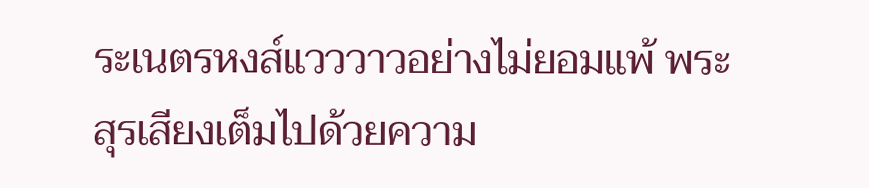ระเนตรหงส์แวววาวอย่างไม่ยอมแพ้ พระสุรเสียงเต็มไปด้วยความ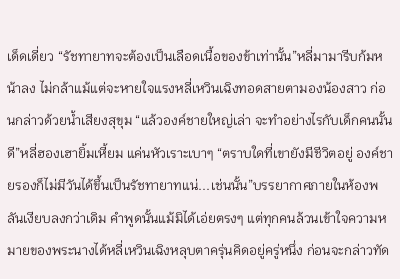เด็ดเดี่ยว “รัชทายาทจะต้องเป็นเลือดเนื้อของข้าเท่านั้น”หลี่มามารีบก้มหน้าลง ไม่กล้าแม้แต่จะหายใจแรงหลี่เหวินเฉิงทอดสายตามองน้องสาว ก่อนกล่าวด้วยน้ำเสียงสุขุม “แล้วองค์ชายใหญ่เล่า จะทำอย่างไรกับเด็กคนนั้นดี”หลี่ฮองเฮายิ้มเหี้ยม แค่นหัวเราะเบาๆ “ตราบใดที่เขายังมีชีวิตอยู่ องค์ชายรองก็ไม่มีวันได้ขึ้นเป็นรัชทายาทแน่...เช่นนั้น”บรรยากาศภายในห้องพลันเงียบลงกว่าเดิม คำพูดนั้นแม้มิได้เอ่ยตรงๆ แต่ทุกคนล้วนเข้าใจความหมายของพระนางได้หลี่เหวินเฉิงหลุบตาครุ่นคิดอยู่ครู่หนึ่ง ก่อนจะกล่าวทัด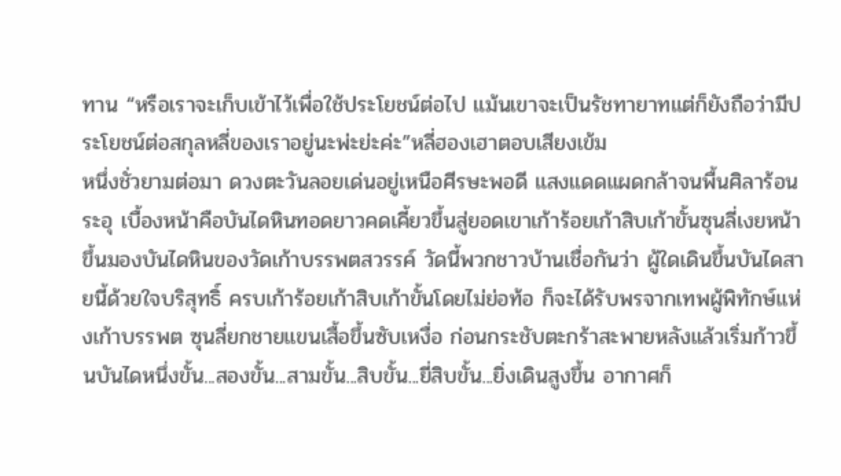ทาน “หรือเราจะเก็บเข้าไว้เพื่อใช้ประโยชน์ต่อไป แม้นเขาจะเป็นรัชทายาทแต่ก็ยังถือว่ามีประโยชน์ต่อสกุลหลี่ของเราอยู่นะพ่ะย่ะค่ะ”หลี่ฮองเฮาตอบเสียงเข้ม
หนึ่งชั่วยามต่อมา ดวงตะวันลอยเด่นอยู่เหนือศีรษะพอดี แสงแดดแผดกล้าจนพื้นศิลาร้อนระอุ เบื้องหน้าคือบันไดหินทอดยาวคดเคี้ยวขึ้นสู่ยอดเขาเก้าร้อยเก้าสิบเก้าขั้นซุนลี่เงยหน้าขึ้นมองบันไดหินของวัดเก้าบรรพตสวรรค์ วัดนี้พวกชาวบ้านเชื่อกันว่า ผู้ใดเดินขึ้นบันไดสายนี้ด้วยใจบริสุทธิ์ ครบเก้าร้อยเก้าสิบเก้าขั้นโดยไม่ย่อท้อ ก็จะได้รับพรจากเทพผู้พิทักษ์แห่งเก้าบรรพต ซุนลี่ยกชายแขนเสื้อขึ้นซับเหงื่อ ก่อนกระชับตะกร้าสะพายหลังแล้วเริ่มก้าวขึ้นบันไดหนึ่งขั้น...สองขั้น...สามขั้น...สิบขั้น...ยี่สิบขั้น...ยิ่งเดินสูงขึ้น อากาศก็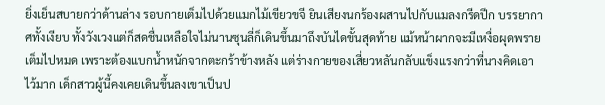ยิ่งเย็นสบายกว่าด้านล่าง รอบกายเต็มไปด้วยแมกไม้เขียวขจี ยินเสียงนกร้องผสานไปกับแมลงกรีดปีก บรรยากาศทั้งเงียบ ทั้งวังเวงแต่ก็สดชื่นเหลือใจไม่นานซุนลี่ก็เดินขึ้นมาถึงบันไดขั้นสุดท้าย แม้หน้าผากจะมีเหงื่อผุดพรายเต็มไปหมด เพราะต้องแบกน้ำหนักจากตะกร้าข้างหลัง แต่ร่างกายของเสี่ยวหลันกลับแข็งแรงกว่าที่นางคิดเอาไว้มาก เด็กสาวผู้นี้คงเคยเดินขึ้นลงเขาเป็นป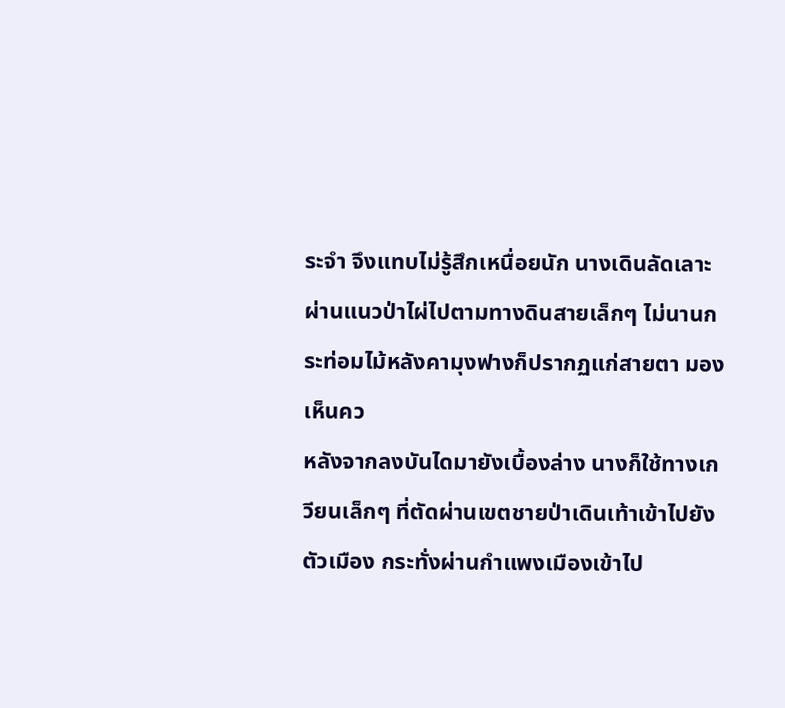ระจำ จึงแทบไม่รู้สึกเหนื่อยนัก นางเดินลัดเลาะผ่านแนวป่าไผ่ไปตามทางดินสายเล็กๆ ไม่นานกระท่อมไม้หลังคามุงฟางก็ปรากฏแก่สายตา มองเห็นคว
หลังจากลงบันไดมายังเบื้องล่าง นางก็ใช้ทางเกวียนเล็กๆ ที่ตัดผ่านเขตชายป่าเดินเท้าเข้าไปยังตัวเมือง กระทั่งผ่านกำแพงเมืองเข้าไป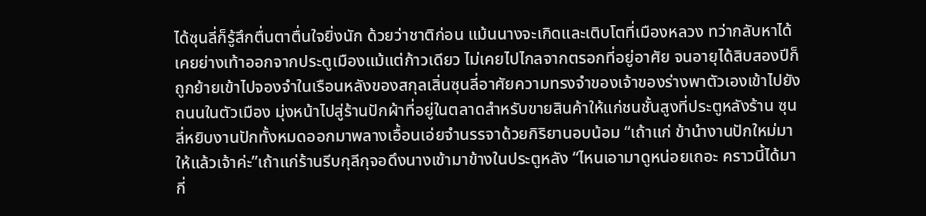ได้ซุนลี่ก็รู้สึกตื่นตาตื่นใจยิ่งนัก ด้วยว่าชาติก่อน แม้นนางจะเกิดและเติบโตที่เมืองหลวง ทว่ากลับหาได้เคยย่างเท้าออกจากประตูเมืองแม้แต่ก้าวเดียว ไม่เคยไปไกลจากตรอกที่อยู่อาศัย จนอายุได้สิบสองปีก็ถูกย้ายเข้าไปจองจำในเรือนหลังของสกุลเสิ่นซุนลี่อาศัยความทรงจำของเจ้าของร่างพาตัวเองเข้าไปยังถนนในตัวเมือง มุ่งหน้าไปสู่ร้านปักผ้าที่อยู่ในตลาดสำหรับขายสินค้าให้แก่ชนชั้นสูงที่ประตูหลังร้าน ซุนลี่หยิบงานปักทั้งหมดออกมาพลางเอื้อนเอ่ยจำนรรจาด้วยกิริยานอบน้อม “เถ้าแก่ ข้านำงานปักใหม่มาให้แล้วเจ้าค่ะ”เถ้าแก่ร้านรีบกุลีกุจอดึงนางเข้ามาข้างในประตูหลัง “ไหนเอามาดูหน่อยเถอะ คราวนี้ได้มากี่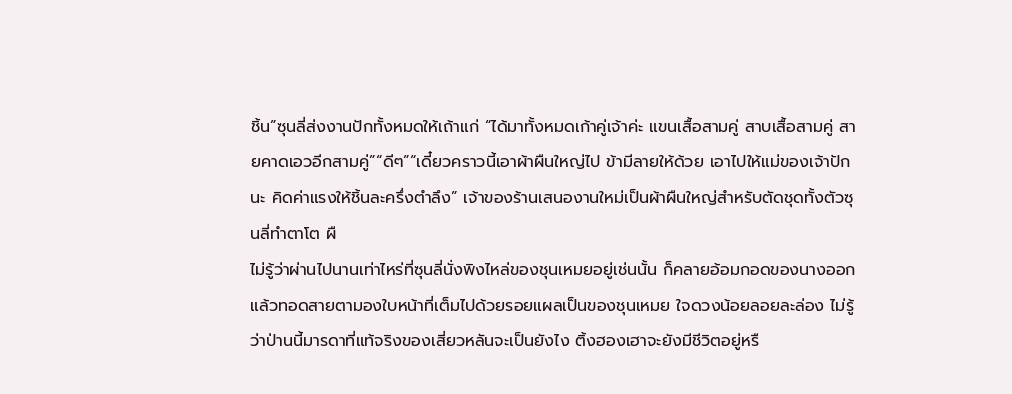ชิ้น”ซุนลี่ส่งงานปักทั้งหมดให้เถ้าแก่ “ได้มาทั้งหมดเก้าคู่เจ้าค่ะ แขนเสื้อสามคู่ สาบเสื้อสามคู่ สายคาดเอวอีกสามคู่”“ดีๆ”“เดี๋ยวคราวนี้เอาผ้าผืนใหญ่ไป ข้ามีลายให้ด้วย เอาไปให้แม่ของเจ้าปักนะ คิดค่าแรงให้ชิ้นละครึ่งตำลึง” เจ้าของร้านเสนองานใหม่เป็นผ้าผืนใหญ่สำหรับตัดชุดทั้งตัวซุนลี่ทำตาโต ผื
ไม่รู้ว่าผ่านไปนานเท่าไหร่ที่ซุนลี่นั่งพิงไหล่ของชุนเหมยอยู่เช่นนั้น ก็คลายอ้อมกอดของนางออก แล้วทอดสายตามองใบหน้าที่เต็มไปด้วยรอยแผลเป็นของชุนเหมย ใจดวงน้อยลอยละล่อง ไม่รู้ว่าป่านนี้มารดาที่แท้จริงของเสี่ยวหลันจะเป็นยังไง ติ้งฮองเฮาจะยังมีชีวิตอยู่หรื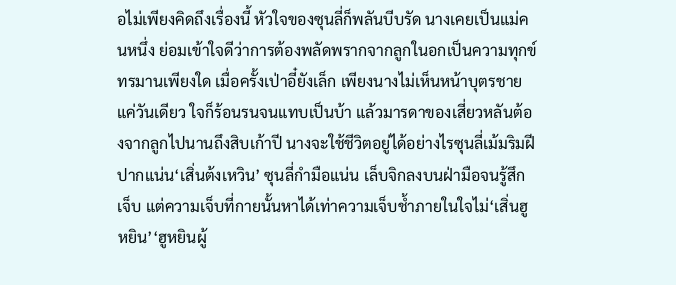อไม่เพียงคิดถึงเรื่องนี้ หัวใจของซุนลี่ก็พลันบีบรัด นางเคยเป็นแม่คนหนึ่ง ย่อมเข้าใจดีว่าการต้องพลัดพรากจากลูกในอกเป็นความทุกข์ทรมานเพียงใด เมื่อครั้งเป่าอี๋ยังเล็ก เพียงนางไม่เห็นหน้าบุตรชายแค่วันเดียว ใจก็ร้อนรนจนแทบเป็นบ้า แล้วมารดาของเสี่ยวหลันต้องจากลูกไปนานถึงสิบเก้าปี นางจะใช้ชีวิตอยู่ได้อย่างไรซุนลี่เม้มริมฝีปากแน่น‘เสิ่นต้งเหวิน’ ซุนลี่กำมือแน่น เล็บจิกลงบนฝ่ามือจนรู้สึกเจ็บ แต่ความเจ็บที่กายนั้นหาได้เท่าความเจ็บช้ำภายในใจไม่‘เสิ่นฮูหยิน’‘ฮูหยินผู้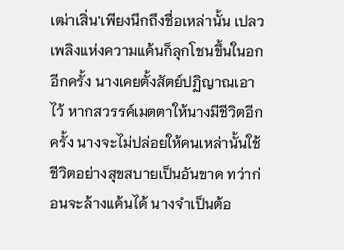เฒ่าเสิ่น’เพียงนึกถึงชื่อเหล่านั้น เปลวเพลิงแห่งความแค้นก็ลุกโชนขึ้นในอกอีกครั้ง นางเคยตั้งสัตย์ปฏิญาณเอาไว้ หากสวรรค์เมตตาให้นางมีชีวิตอีกครั้ง นางจะไม่ปล่อยให้คนเหล่านั้นใช้ชีวิตอย่างสุขสบายเป็นอันขาด ทว่าก่อนจะล้างแค้นได้ นางจำเป็นต้อ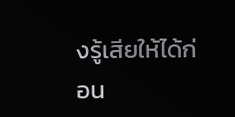งรู้เสียให้ได้ก่อน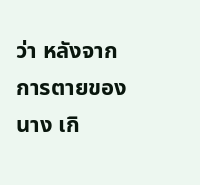ว่า หลังจากการตายของนาง เกิ